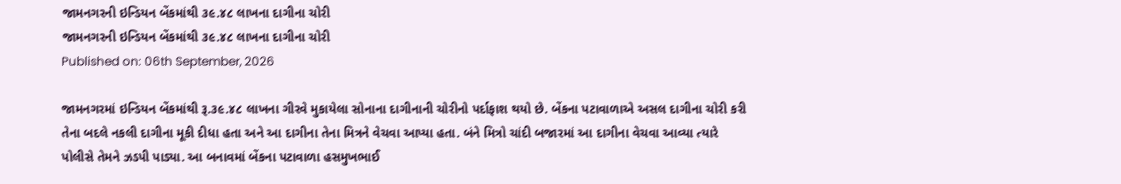જામનગરની ઇન્ડિયન બેંકમાંથી ૩૯.૪૮ લાખના દાગીના ચોરી
જામનગરની ઇન્ડિયન બેંકમાંથી ૩૯.૪૮ લાખના દાગીના ચોરી
Published on: 06th September, 2026

જામનગરમાં ઇન્ડિયન બેંકમાંથી રૂ.૩૯.૪૮ લાખના ગીરવે મુકાયેલા સોનાના દાગીનાની ચોરીનો પર્દાફાશ થયો છે. બેંકના પટાવાળાએ અસલ દાગીના ચોરી કરી તેના બદલે નકલી દાગીના મૂકી દીધા હતા અને આ દાગીના તેના મિત્રને વેચવા આપ્યા હતા. બંને મિત્રો ચાંદી બજારમાં આ દાગીના વેચવા આવ્યા ત્યારે પોલીસે તેમને ઝડપી પાડ્યા. આ બનાવમાં બેંકના પટાવાળા હસમુખભાઈ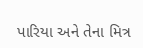પારિયા અને તેના મિત્ર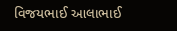વિજયભાઈ આલાભાઈ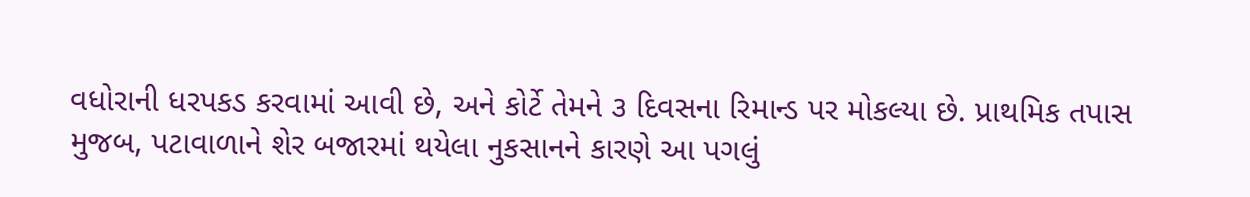વધોરાની ધરપકડ કરવામાં આવી છે, અને કોર્ટે તેમને ૩ દિવસના રિમાન્ડ પર મોકલ્યા છે. પ્રાથમિક તપાસ મુજબ, પટાવાળાને શેર બજારમાં થયેલા નુકસાનને કારણે આ પગલું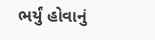ભર્યું હોવાનું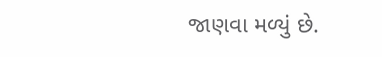જાણવા મળ્યું છે.